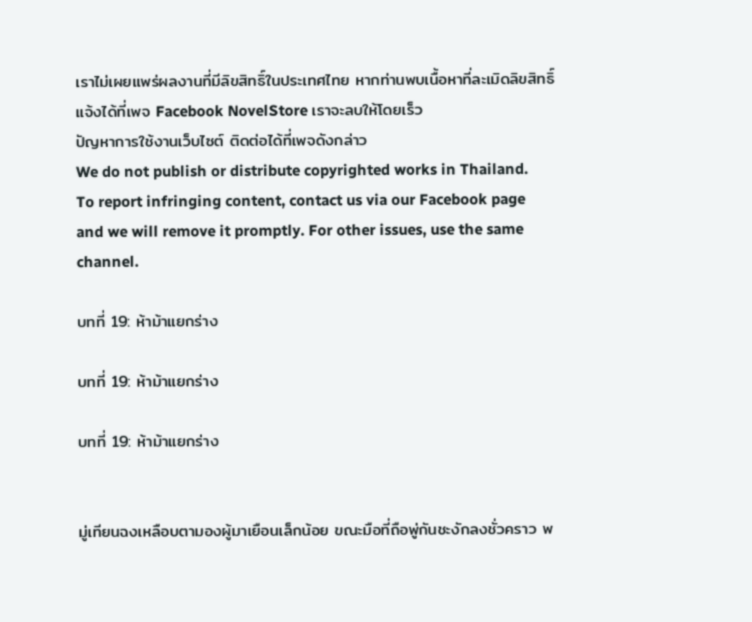เราไม่เผยแพร่ผลงานที่มีลิขสิทธิ์ในประเทศไทย หากท่านพบเนื้อหาที่ละเมิดลิขสิทธิ์ แจ้งได้ที่เพจ Facebook NovelStore เราจะลบให้โดยเร็ว
ปัญหาการใช้งานเว็บไซต์ ติดต่อได้ที่เพจดังกล่าว
We do not publish or distribute copyrighted works in Thailand. To report infringing content, contact us via our Facebook page and we will remove it promptly. For other issues, use the same channel.

บทที่ 19: ห้าม้าแยกร่าง

บทที่ 19: ห้าม้าแยกร่าง

บทที่ 19: ห้าม้าแยกร่าง


มู่เทียนฉงเหลือบตามองผู้มาเยือนเล็กน้อย ขณะมือที่ถือพู่กันชะงักลงชั่วคราว พ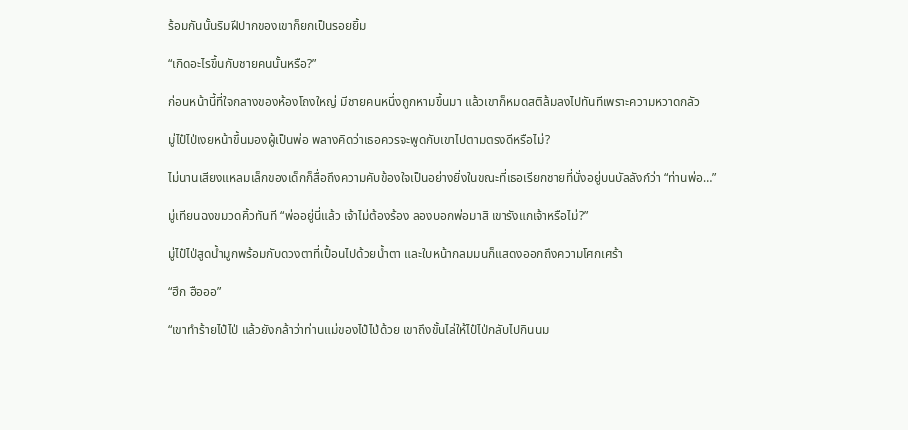ร้อมกันนั้นริมฝีปากของเขาก็ยกเป็นรอยยิ้ม

“เกิดอะไรขึ้นกับชายคนนั้นหรือ?”

ก่อนหน้านี้ที่ใจกลางของห้องโถงใหญ่ มีชายคนหนึ่งถูกหามขึ้นมา แล้วเขาก็หมดสติล้มลงไปทันทีเพราะความหวาดกลัว

มู่ไป๋ไป่เงยหน้าขึ้นมองผู้เป็นพ่อ พลางคิดว่าเธอควรจะพูดกับเขาไปตามตรงดีหรือไม่?

ไม่นานเสียงแหลมเล็กของเด็กก็สื่อถึงความคับข้องใจเป็นอย่างยิ่งในขณะที่เธอเรียกชายที่นั่งอยู่บนบัลลังก์ว่า “ท่านพ่อ…”

มู่เทียนฉงขมวดคิ้วทันที “พ่ออยู่นี่แล้ว เจ้าไม่ต้องร้อง ลองบอกพ่อมาสิ เขารังแกเจ้าหรือไม่?”

มู่ไป๋ไป่สูดน้ำมูกพร้อมกับดวงตาที่เปื้อนไปด้วยน้ำตา และใบหน้ากลมมนก็แสดงออกถึงความโศกเศร้า

“ฮึก ฮือออ”

“เขาทำร้ายไป๋ไป่ แล้วยังกล้าว่าท่านแม่ของไป๋ไป่ด้วย เขาถึงขั้นไล่ให้ไป๋ไป่กลับไปกินนม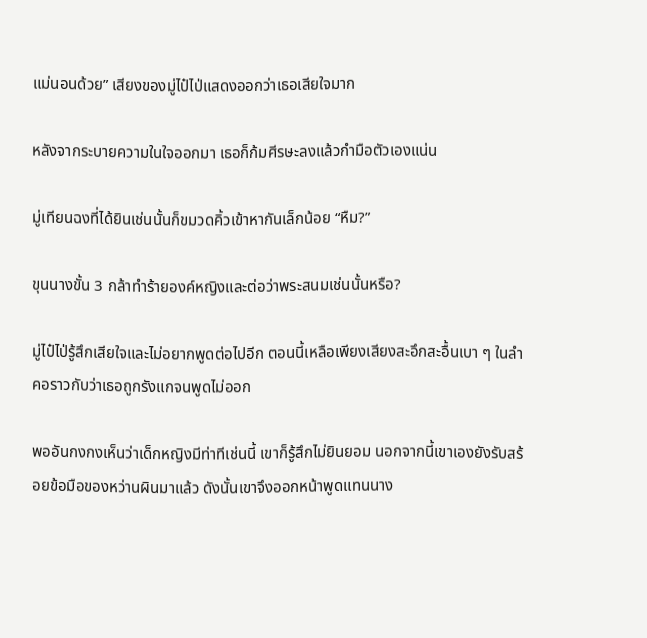แม่นอนด้วย” เสียงของมู่ไป๋ไป่แสดงออกว่าเธอเสียใจมาก

หลังจากระบายความในใจออกมา เธอก็ก้มศีรษะลงแล้วกำมือตัวเองแน่น

มู่เทียนฉงที่ได้ยินเช่นนั้นก็ขมวดคิ้วเข้าหากันเล็กน้อย “หืม?”

ขุนนางขั้น 3 กล้าทำร้ายองค์หญิงและต่อว่าพระสนมเช่นนั้นหรือ?

มู่ไป๋ไป่รู้สึกเสียใจและไม่อยากพูดต่อไปอีก ตอนนี้เหลือเพียงเสียงสะอึกสะอื้นเบา ๆ ในลำคอราวกับว่าเธอถูกรังแกจนพูดไม่ออก

พออันกงกงเห็นว่าเด็กหญิงมีท่าทีเช่นนี้ เขาก็รู้สึกไม่ยินยอม นอกจากนี้เขาเองยังรับสร้อยข้อมือของหว่านผินมาแล้ว ดังนั้นเขาจึงออกหน้าพูดแทนนาง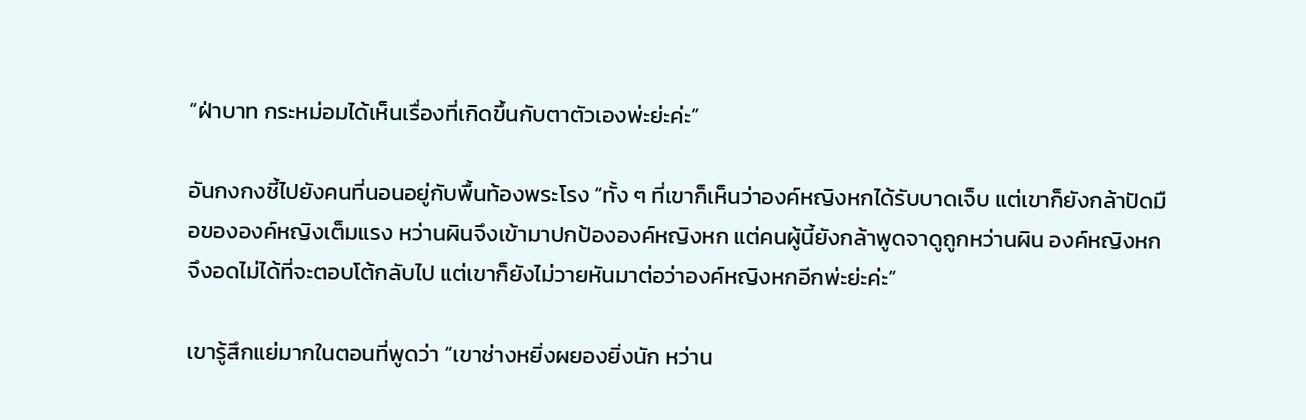“ฝ่าบาท กระหม่อมได้เห็นเรื่องที่เกิดขึ้นกับตาตัวเองพ่ะย่ะค่ะ”

อันกงกงชี้ไปยังคนที่นอนอยู่กับพื้นท้องพระโรง “ทั้ง ๆ ที่เขาก็เห็นว่าองค์หญิงหกได้รับบาดเจ็บ แต่เขาก็ยังกล้าปัดมือขององค์หญิงเต็มแรง หว่านผินจึงเข้ามาปกป้ององค์หญิงหก แต่คนผู้นี้ยังกล้าพูดจาดูถูกหว่านผิน องค์หญิงหกจึงอดไม่ได้ที่จะตอบโต้กลับไป แต่เขาก็ยังไม่วายหันมาต่อว่าองค์หญิงหกอีกพ่ะย่ะค่ะ”

เขารู้สึกแย่มากในตอนที่พูดว่า “เขาช่างหยิ่งผยองยิ่งนัก หว่าน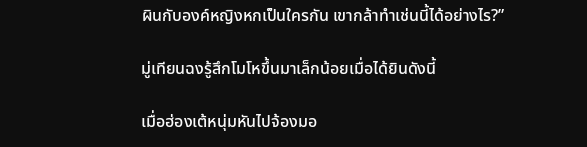ผินกับองค์หญิงหกเป็นใครกัน เขากล้าทำเช่นนี้ได้อย่างไร?”

มู่เทียนฉงรู้สึกโมโหขึ้นมาเล็กน้อยเมื่อได้ยินดังนี้

เมื่อฮ่องเต้หนุ่มหันไปจ้องมอ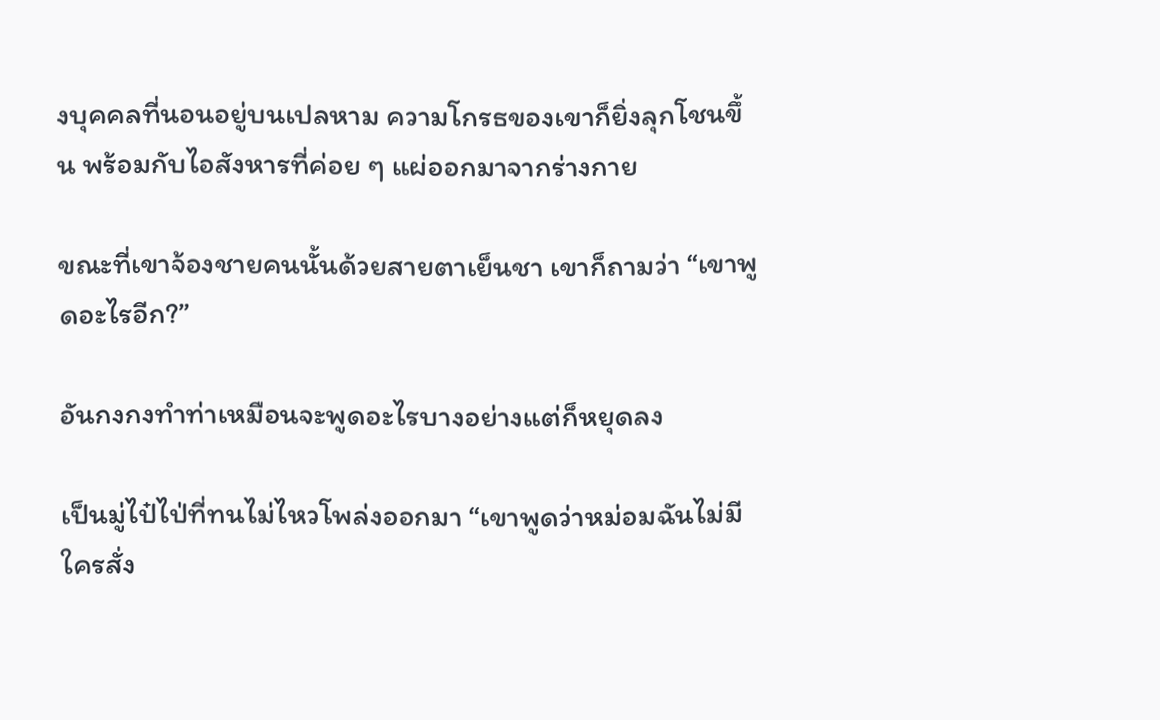งบุคคลที่นอนอยู่บนเปลหาม ความโกรธของเขาก็ยิ่งลุกโชนขึ้น พร้อมกับไอสังหารที่ค่อย ๆ แผ่ออกมาจากร่างกาย

ขณะที่เขาจ้องชายคนนั้นด้วยสายตาเย็นชา เขาก็ถามว่า “เขาพูดอะไรอีก?”

อันกงกงทำท่าเหมือนจะพูดอะไรบางอย่างแต่ก็หยุดลง

เป็นมู่ไป๋ไป่ที่ทนไม่ไหวโพล่งออกมา “เขาพูดว่าหม่อมฉันไม่มีใครสั่ง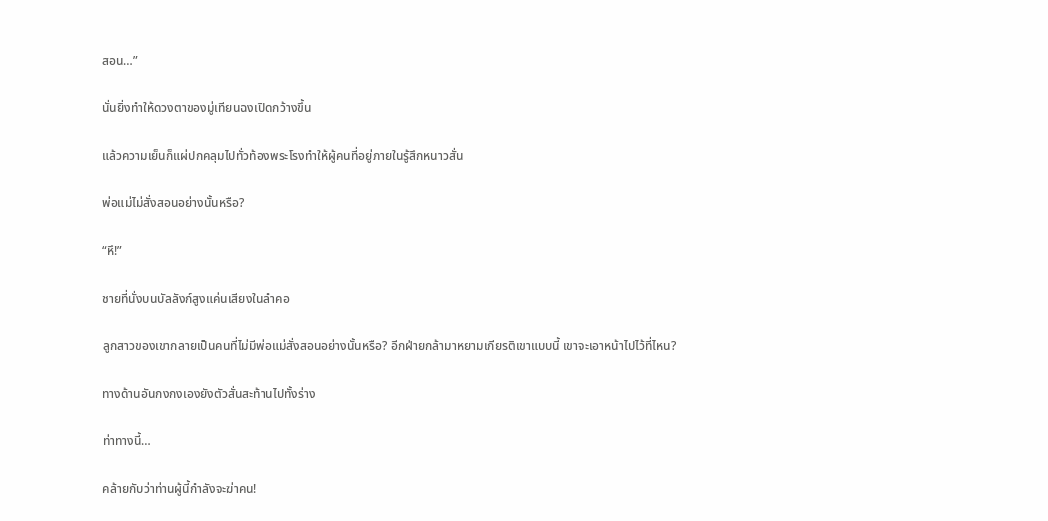สอน…”

นั่นยิ่งทำให้ดวงตาของมู่เทียนฉงเปิดกว้างขึ้น

แล้วความเย็นก็แผ่ปกคลุมไปทั่วท้องพระโรงทำให้ผู้คนที่อยู่ภายในรู้สึกหนาวสั่น

พ่อแม่ไม่สั่งสอนอย่างนั้นหรือ?

“หึ!”

ชายที่นั่งบนบัลลังก์สูงแค่นเสียงในลำคอ

ลูกสาวของเขากลายเป็นคนที่ไม่มีพ่อแม่สั่งสอนอย่างนั้นหรือ? อีกฝ่ายกล้ามาหยามเกียรติเขาแบบนี้ เขาจะเอาหน้าไปไว้ที่ไหน?

ทางด้านอันกงกงเองยังตัวสั่นสะท้านไปทั้งร่าง

ท่าทางนี้…

คล้ายกับว่าท่านผู้นี้กำลังจะฆ่าคน!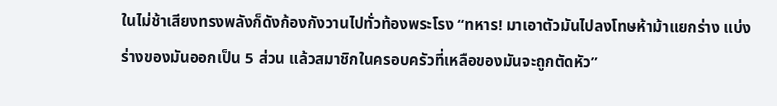ในไม่ช้าเสียงทรงพลังก็ดังก้องกังวานไปทั่วท้องพระโรง “ทหาร! มาเอาตัวมันไปลงโทษห้าม้าแยกร่าง แบ่งร่างของมันออกเป็น 5 ส่วน แล้วสมาชิกในครอบครัวที่เหลือของมันจะถูกตัดหัว”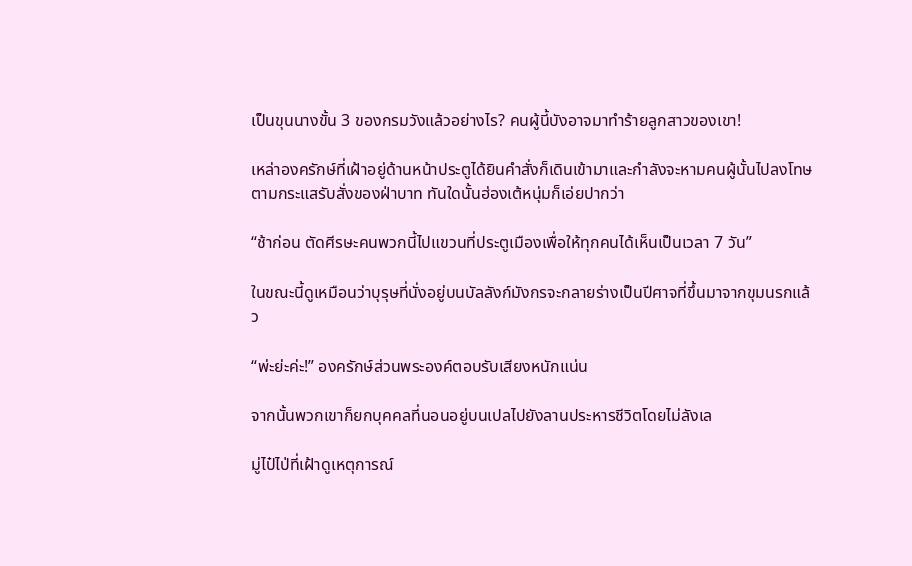เป็นขุนนางขั้น 3 ของกรมวังแล้วอย่างไร? คนผู้นี้บังอาจมาทำร้ายลูกสาวของเขา!

เหล่าองครักษ์ที่เฝ้าอยู่ด้านหน้าประตูได้ยินคำสั่งก็เดินเข้ามาและกำลังจะหามคนผู้นั้นไปลงโทษตามกระแสรับสั่งของฝ่าบาท ทันใดนั้นฮ่องเต้หนุ่มก็เอ่ยปากว่า

“ช้าก่อน ตัดศีรษะคนพวกนี้ไปแขวนที่ประตูเมืองเพื่อให้ทุกคนได้เห็นเป็นเวลา 7 วัน”

ในขณะนี้ดูเหมือนว่าบุรุษที่นั่งอยู่บนบัลลังก์มังกรจะกลายร่างเป็นปีศาจที่ขึ้นมาจากขุมนรกแล้ว

“พ่ะย่ะค่ะ!” องครักษ์ส่วนพระองค์ตอบรับเสียงหนักแน่น

จากนั้นพวกเขาก็ยกบุคคลที่นอนอยู่บนเปลไปยังลานประหารชีวิตโดยไม่ลังเล

มู่ไป๋ไป่ที่เฝ้าดูเหตุการณ์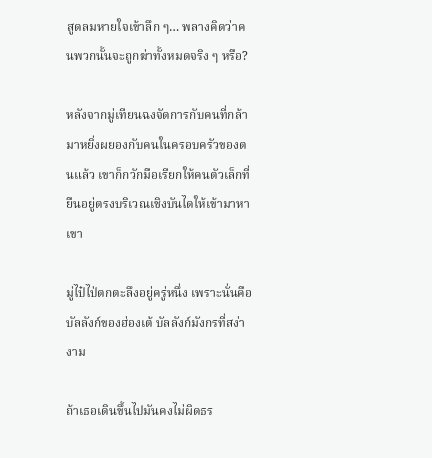สูดลมหายใจเข้าลึก ๆ… พลางคิดว่าคนพวกนั้นจะถูกฆ่าทั้งหมดจริง ๆ หรือ?

หลังจากมู่เทียนฉงจัดการกับคนที่กล้ามาหยิ่งผยองกับคนในครอบครัวของตนแล้ว เขาก็กวักมือเรียกให้คนตัวเล็กที่ยืนอยู่ตรงบริเวณเชิงบันไดให้เข้ามาหาเขา

มู่ไป๋ไป่ตกตะลึงอยู่ครู่หนึ่ง เพราะนั่นคือบัลลังก์ของฮ่องเต้ บัลลังก์มังกรที่สง่างาม

ถ้าเธอเดินขึ้นไปมันคงไม่ผิดธร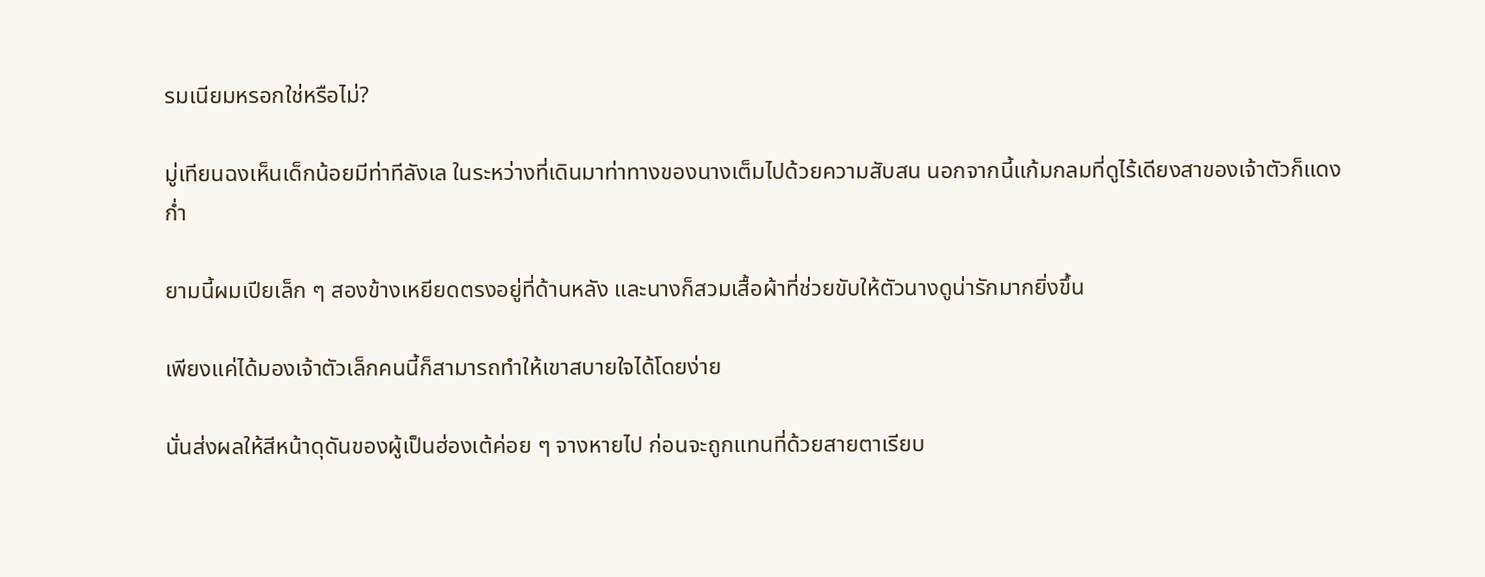รมเนียมหรอกใช่หรือไม่?

มู่เทียนฉงเห็นเด็กน้อยมีท่าทีลังเล ในระหว่างที่เดินมาท่าทางของนางเต็มไปด้วยความสับสน นอกจากนี้แก้มกลมที่ดูไร้เดียงสาของเจ้าตัวก็แดงก่ำ

ยามนี้ผมเปียเล็ก ๆ สองข้างเหยียดตรงอยู่ที่ด้านหลัง และนางก็สวมเสื้อผ้าที่ช่วยขับให้ตัวนางดูน่ารักมากยิ่งขึ้น

เพียงแค่ได้มองเจ้าตัวเล็กคนนี้ก็สามารถทำให้เขาสบายใจได้โดยง่าย

นั่นส่งผลให้สีหน้าดุดันของผู้เป็นฮ่องเต้ค่อย ๆ จางหายไป ก่อนจะถูกแทนที่ด้วยสายตาเรียบ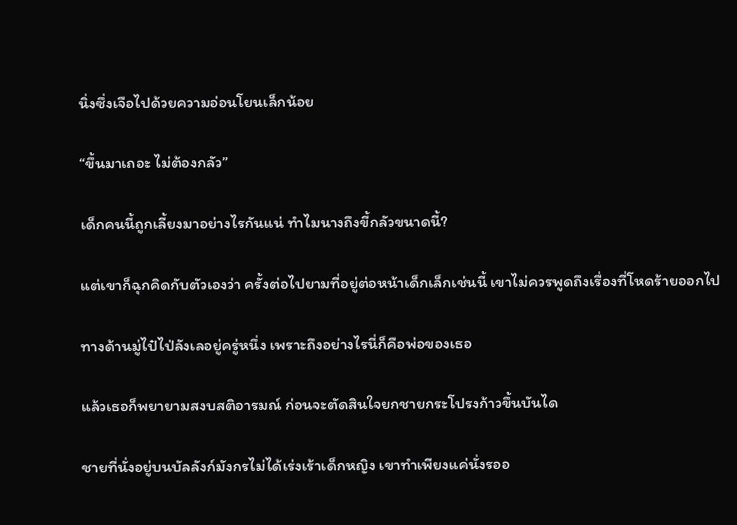นิ่งซึ่งเจือไปด้วยความอ่อนโยนเล็กน้อย

“ขึ้นมาเถอะ ไม่ต้องกลัว”

เด็กคนนี้ถูกเลี้ยงมาอย่างไรกันแน่ ทำไมนางถึงขี้กลัวขนาดนี้?

แต่เขาก็ฉุกคิดกับตัวเองว่า ครั้งต่อไปยามที่อยู่ต่อหน้าเด็กเล็กเช่นนี้ เขาไม่ควรพูดถึงเรื่องที่โหดร้ายออกไป

ทางด้านมู่ไป๋ไป่ลังเลอยู่ครู่หนึ่ง เพราะถึงอย่างไรนี่ก็คือพ่อของเธอ

แล้วเธอก็พยายามสงบสติอารมณ์ ก่อนจะตัดสินใจยกชายกระโปรงก้าวขึ้นบันได

ชายที่นั่งอยู่บนบัลลังก์มังกรไม่ได้เร่งเร้าเด็กหญิง เขาทำเพียงแค่นั่งรออ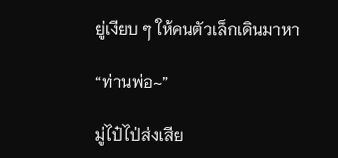ยู่เงียบ ๆ ให้คนตัวเล็กเดินมาหา

“ท่านพ่อ~”

มู่ไป๋ไป่ส่งเสีย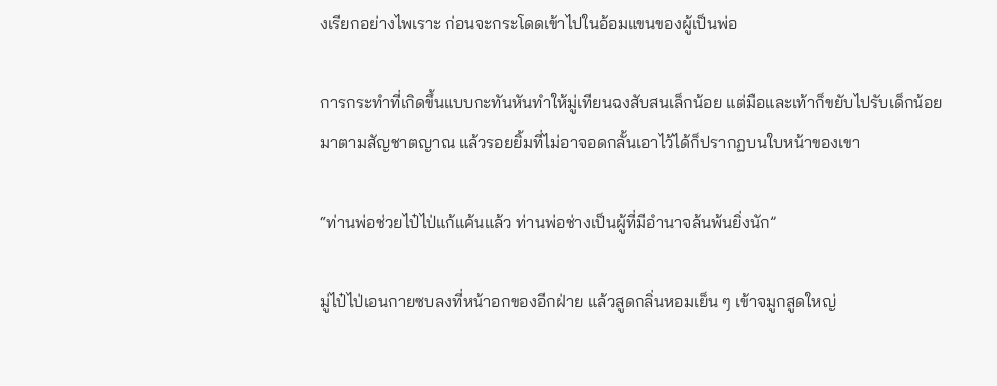งเรียกอย่างไพเราะ ก่อนจะกระโดดเข้าไปในอ้อมแขนของผู้เป็นพ่อ

การกระทำที่เกิดขึ้นแบบกะทันหันทำให้มู่เทียนฉงสับสนเล็กน้อย แต่มือและเท้าก็ขยับไปรับเด็กน้อยมาตามสัญชาตญาณ แล้วรอยยิ้มที่ไม่อาจอดกลั้นเอาไว้ได้ก็ปรากฏบนใบหน้าของเขา

“ท่านพ่อช่วยไป๋ไป่แก้แค้นแล้ว ท่านพ่อช่างเป็นผู้ที่มีอำนาจล้นพ้นยิ่งนัก”

มู่ไป๋ไป่เอนกายซบลงที่หน้าอกของอีกฝ่าย แล้วสูดกลิ่นหอมเย็น ๆ เข้าจมูกสูดใหญ่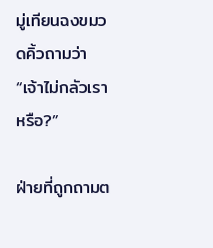มู่เทียนฉงขมวดคิ้วถามว่า “เจ้าไม่กลัวเราหรือ?”

ฝ่ายที่ถูกถามต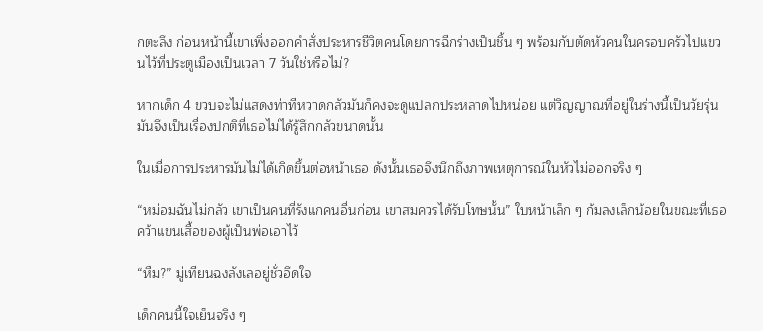กตะลึง ก่อนหน้านี้เขาเพิ่งออกคำสั่งประหารชีวิตคนโดยการฉีกร่างเป็นชิ้น ๆ พร้อมกับตัดหัวคนในครอบครัวไปแขวนไว้ที่ประตูเมืองเป็นเวลา 7 วันใช่หรือไม่?

หากเด็ก 4 ขวบจะไม่แสดงท่าทีหวาดกลัวมันก็คงจะดูแปลกประหลาดไปหน่อย แต่วิญญาณที่อยู่ในร่างนี้เป็นวัยรุ่น มันจึงเป็นเรื่องปกติที่เธอไม่ได้รู้สึกกลัวขนาดนั้น

ในเมื่อการประหารมันไม่ได้เกิดขึ้นต่อหน้าเธอ ดังนั้นเธอจึงนึกถึงภาพเหตุการณ์ในหัวไม่ออกจริง ๆ

“หม่อมฉันไม่กลัว เขาเป็นคนที่รังแกคนอื่นก่อน เขาสมควรได้รับโทษนั้น” ใบหน้าเล็ก ๆ ก้มลงเล็กน้อยในขณะที่เธอคว้าแขนเสื้อของผู้เป็นพ่อเอาไว้

“หืม?” มู่เทียนฉงลังเลอยู่ชั่วอึดใจ

เด็กคนนี้ใจเย็นจริง ๆ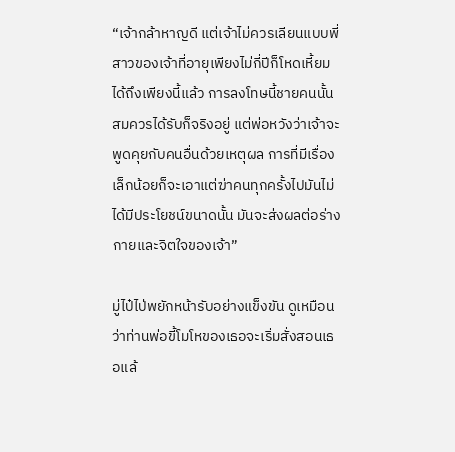“เจ้ากล้าหาญดี แต่เจ้าไม่ควรเลียนแบบพี่สาวของเจ้าที่อายุเพียงไม่กี่ปีก็โหดเหี้ยมได้ถึงเพียงนี้แล้ว การลงโทษนี้ชายคนนั้นสมควรได้รับก็จริงอยู่ แต่พ่อหวังว่าเจ้าจะพูดคุยกับคนอื่นด้วยเหตุผล การที่มีเรื่องเล็กน้อยก็จะเอาแต่ฆ่าคนทุกครั้งไปมันไม่ได้มีประโยชน์ขนาดนั้น มันจะส่งผลต่อร่างกายและจิตใจของเจ้า”

มู่ไป๋ไป่พยักหน้ารับอย่างแข็งขัน ดูเหมือนว่าท่านพ่อขี้โมโหของเธอจะเริ่มสั่งสอนเธอแล้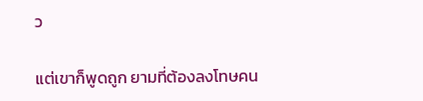ว

แต่เขาก็พูดถูก ยามที่ต้องลงโทษคน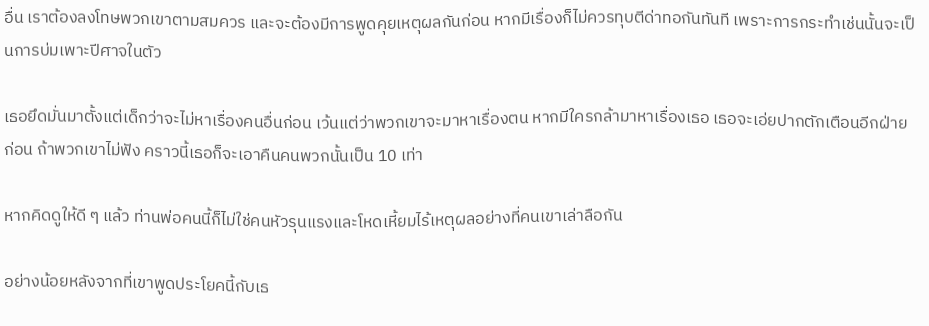อื่น เราต้องลงโทษพวกเขาตามสมควร และจะต้องมีการพูดคุยเหตุผลกันก่อน หากมีเรื่องก็ไม่ควรทุบตีด่าทอกันทันที เพราะการกระทำเช่นนั้นจะเป็นการบ่มเพาะปีศาจในตัว

เธอยึดมั่นมาตั้งแต่เด็กว่าจะไม่หาเรื่องคนอื่นก่อน เว้นแต่ว่าพวกเขาจะมาหาเรื่องตน หากมีใครกล้ามาหาเรื่องเธอ เธอจะเอ่ยปากตักเตือนอีกฝ่ายก่อน ถ้าพวกเขาไม่ฟัง คราวนี้เธอก็จะเอาคืนคนพวกนั้นเป็น 10 เท่า

หากคิดดูให้ดี ๆ แล้ว ท่านพ่อคนนี้ก็ไม่ใช่คนหัวรุนแรงและโหดเหี้ยมไร้เหตุผลอย่างที่คนเขาเล่าลือกัน

อย่างน้อยหลังจากที่เขาพูดประโยคนี้กับเธ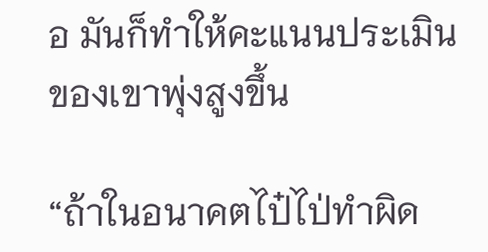อ มันก็ทำให้คะแนนประเมินของเขาพุ่งสูงขึ้น

“ถ้าในอนาคตไป๋ไป่ทำผิด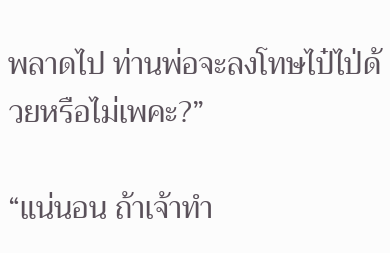พลาดไป ท่านพ่อจะลงโทษไป๋ไป่ด้วยหรือไม่เพคะ?”

“แน่นอน ถ้าเจ้าทำ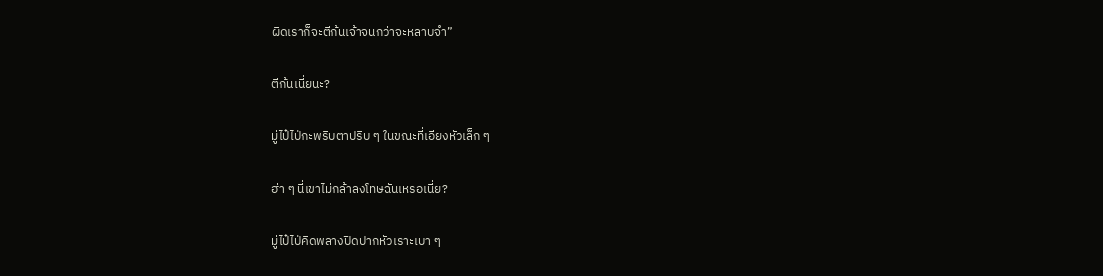ผิดเราก็จะตีก้นเจ้าจนกว่าจะหลาบจำ”

ตีก้นเนี่ยนะ?

มู่ไป๋ไป่กะพริบตาปริบ ๆ ในขณะที่เอียงหัวเล็ก ๆ

ฮ่า ๆ นี่เขาไม่กล้าลงโทษฉันเหรอเนี่ย?

มู่ไป๋ไป่คิดพลางปิดปากหัวเราะเบา ๆ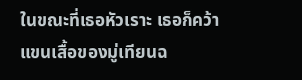ในขณะที่เธอหัวเราะ เธอก็คว้าแขนเสื้อของมู่เทียนฉ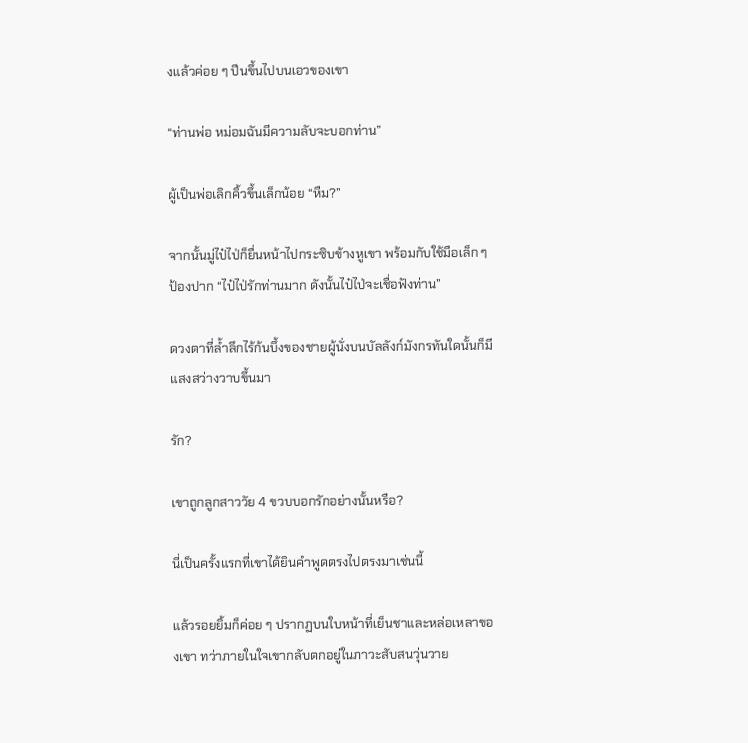งแล้วค่อย ๆ ปีนขึ้นไปบนเอวของเขา

“ท่านพ่อ หม่อมฉันมีความลับจะบอกท่าน”

ผู้เป็นพ่อเลิกคิ้วขึ้นเล็กน้อย “หืม?”

จากนั้นมู่ไป๋ไป่ก็ยื่นหน้าไปกระซิบข้างหูเขา พร้อมกับใช้มือเล็ก ๆ ป้องปาก “ไป๋ไป่รักท่านมาก ดังนั้นไป๋ไป่จะเชื่อฟังท่าน”

ดวงตาที่ล้ำลึกไร้ก้นบึ้งของชายผู้นั่งบนบัลลังก์มังกรทันใดนั้นก็มีแสงสว่างวาบขึ้นมา

รัก?

เขาถูกลูกสาววัย 4 ขวบบอกรักอย่างนั้นหรือ?

นี่เป็นครั้งแรกที่เขาได้ยินคำพูดตรงไปตรงมาเช่นนี้

แล้วรอยยิ้มก็ค่อย ๆ ปรากฏบนใบหน้าที่เย็นชาและหล่อเหลาของเขา ทว่าภายในใจเขากลับตกอยู่ในภาวะสับสนวุ่นวาย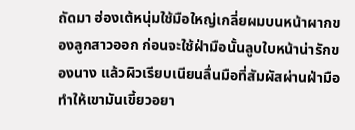ถัดมา ฮ่องเต้หนุ่มใช้มือใหญ่เกลี่ยผมบนหน้าผากของลูกสาวออก ก่อนจะใช้ฝ่ามือนั้นลูบใบหน้าน่ารักของนาง แล้วผิวเรียบเนียนลื่นมือที่สัมผัสผ่านฝ่ามือทำให้เขามันเขี้ยวอยา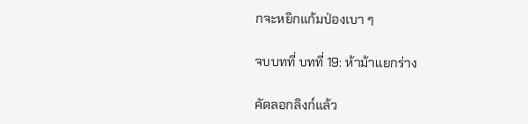กจะหยิกแก้มป่องเบา ๆ

จบบทที่ บทที่ 19: ห้าม้าแยกร่าง

คัดลอกลิงก์แล้ว